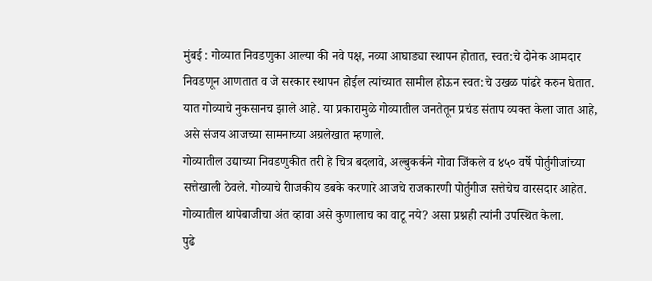मुंबई : गोव्यात निवडणुका आल्या की नवे पक्ष, नव्या आघाड्या स्थापन होतात, स्वत:चे दोनेक आमदार निवडणून आणतात व जे सरकार स्थापन होईल त्यांच्यात सामील होऊन स्वत:चे उखळ पांढरे करुन घेतात. यात गोव्याचे नुकसानच झाले आहे. या प्रकारामुळे गोव्यातील जनतेतून प्रचंड संताप व्यक्त केला जात आहे, असे संजय आजच्या सामनाच्या अग्रलेखात म्हणाले.
गोव्यातील उद्याच्या निवडणुकीत तरी हे चित्र बदलावे, अल्बुकर्कने गोवा जिंकले व ४५० वर्षे पोर्तुगीजांच्या सत्तेखाली ठेवले. गोव्याचे रीाजकीय डबके करणारे आजचे राजकारणी पोर्तुगीज सत्तेचेच वारसदार आहेत. गोव्यातील थापेबाजीचा अंत व्हावा असे कुणालाच का वाटू नये? असा प्रश्नही त्यांनी उपस्थित केला.
पुढे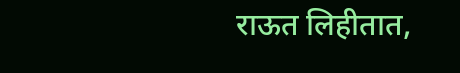राऊत लिहीतात,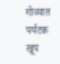गोव्यात पर्यटक खूप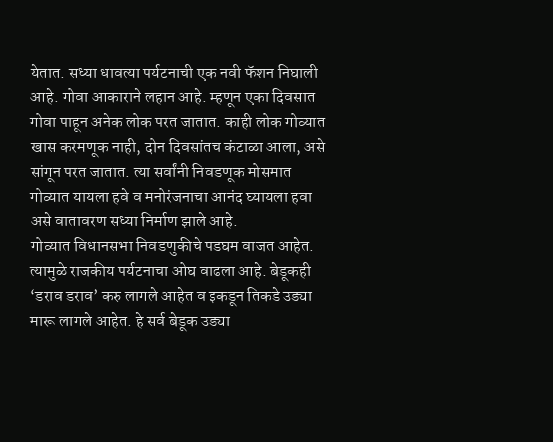येतात. सध्या धावत्या पर्यटनाची एक नवी फॅशन निघाली आहे. गोवा आकाराने लहान आहे. म्हणून एका दिवसात गोवा पाहून अनेक लोक परत जातात. काही लोक गोव्यात खास करमणूक नाही, दोन दिवसांतच कंटाळा आला, असे सांगून परत जातात. त्या सर्वांनी निवडणूक मोसमात गोव्यात यायला हवे व मनोरंजनाचा आनंद घ्यायला हवा असे वातावरण सध्या निर्माण झाले आहे.
गोव्यात विधानसभा निवडणुकीचे पडघम वाजत आहेत. त्यामुळे राजकीय पर्यटनाचा ओघ वाढला आहे. बेडूकही ‘डराव डराव’ करु लागले आहेत व इकडून तिकडे उड्या मारू लागले आहेत. हे सर्व बेडूक उड्या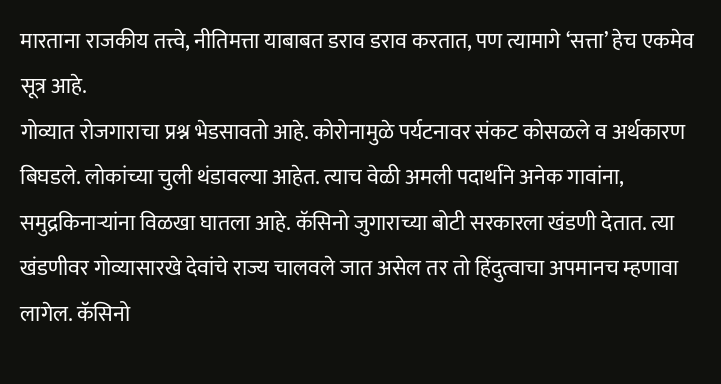मारताना राजकीय तत्त्वे, नीतिमत्ता याबाबत डराव डराव करतात, पण त्यामागे ‘सत्ता’ हेच एकमेव सूत्र आहे.
गोव्यात रोजगाराचा प्रश्न भेडसावतो आहे. कोरोनामुळे पर्यटनावर संकट कोसळले व अर्थकारण बिघडले. लोकांच्या चुली थंडावल्या आहेत. त्याच वेळी अमली पदार्थाने अनेक गावांना, समुद्रकिनाऱ्यांना विळखा घातला आहे. कॅसिनो जुगाराच्या बोटी सरकारला खंडणी देतात. त्या खंडणीवर गोव्यासारखे देवांचे राज्य चालवले जात असेल तर तो हिंदुत्वाचा अपमानच म्हणावा लागेल. कॅसिनो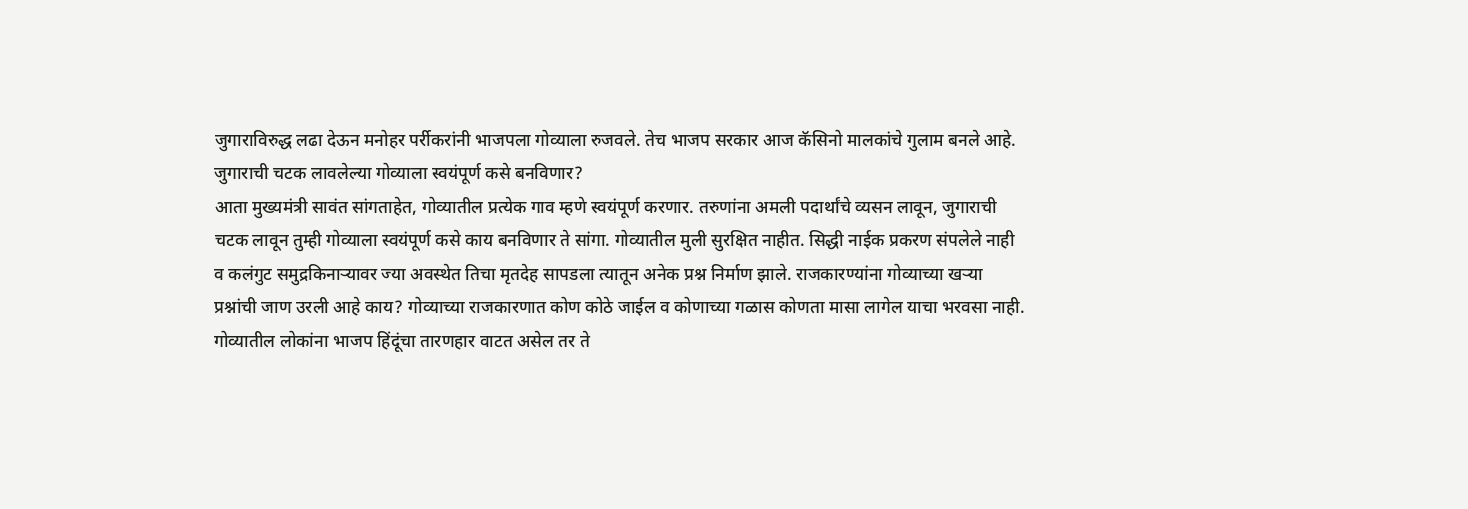जुगाराविरुद्ध लढा देऊन मनोहर पर्रीकरांनी भाजपला गोव्याला रुजवले. तेच भाजप सरकार आज कॅसिनो मालकांचे गुलाम बनले आहे.
जुगाराची चटक लावलेल्या गोव्याला स्वयंपूर्ण कसे बनविणार?
आता मुख्यमंत्री सावंत सांगताहेत, गोव्यातील प्रत्येक गाव म्हणे स्वयंपूर्ण करणार. तरुणांना अमली पदार्थांचे व्यसन लावून, जुगाराची चटक लावून तुम्ही गोव्याला स्वयंपूर्ण कसे काय बनविणार ते सांगा. गोव्यातील मुली सुरक्षित नाहीत. सिद्धी नाईक प्रकरण संपलेले नाही व कलंगुट समुद्रकिनाऱ्यावर ज्या अवस्थेत तिचा मृतदेह सापडला त्यातून अनेक प्रश्न निर्माण झाले. राजकारण्यांना गोव्याच्या खऱ्या प्रश्नांची जाण उरली आहे काय? गोव्याच्या राजकारणात कोण कोठे जाईल व कोणाच्या गळास कोणता मासा लागेल याचा भरवसा नाही.
गोव्यातील लोकांना भाजप हिंदूंचा तारणहार वाटत असेल तर ते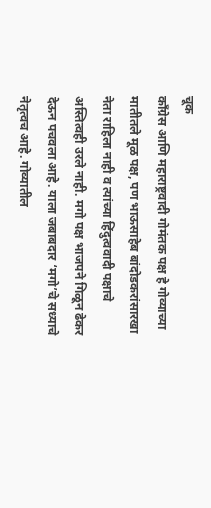चूक
काँग्रेस आणि महाराष्ट्रवादी गोमंतक पक्ष हे गोव्याच्या मातीतले मूळ पक्ष, पण भाऊसाहेब बांदोडकरांसारखा नेता राहिला नाही व त्यांच्या हिंदुत्ववादी पक्षाचे अस्तित्वही उरले नाही. मगो पक्ष भाजपने गिळून ढेकर देऊन पचवला आहे. याला जबाबदार ‘मगो’चे सध्याचे नेतृत्वच आहे. गोव्यातील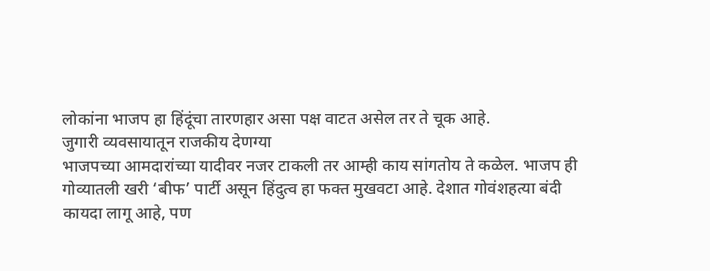लोकांना भाजप हा हिंदूंचा तारणहार असा पक्ष वाटत असेल तर ते चूक आहे.
जुगारी व्यवसायातून राजकीय देणग्या
भाजपच्या आमदारांच्या यादीवर नजर टाकली तर आम्ही काय सांगतोय ते कळेल. भाजप ही गोव्यातली खरी ‘बीफ’ पार्टी असून हिंदुत्व हा फक्त मुखवटा आहे. देशात गोवंशहत्या बंदी कायदा लागू आहे, पण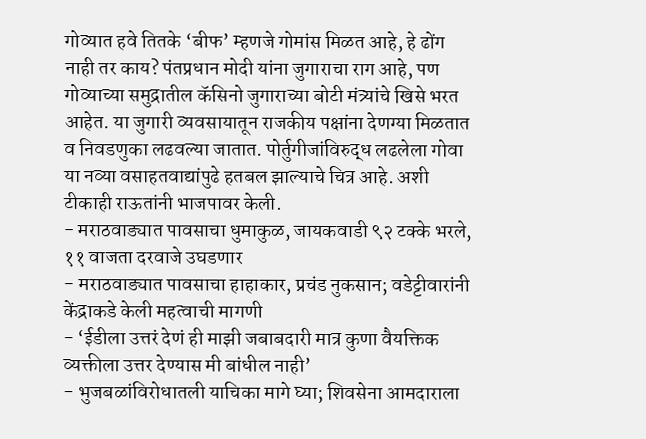गोव्यात हवे तितके ‘बीफ’ म्हणजे गोमांस मिळत आहे, हे ढोंग नाही तर काय? पंतप्रधान मोदी यांना जुगाराचा राग आहे, पण गोव्याच्या समुद्रातील कॅसिनो जुगाराच्या बोटी मंत्र्यांचे खिसे भरत आहेत. या जुगारी व्यवसायातून राजकीय पक्षांना देणग्या मिळतात व निवडणुका लढवल्या जातात. पोर्तुगीजांविरुद्ध लढलेला गोवा या नव्या वसाहतवाद्यांपुढे हतबल झाल्याचे चित्र आहे. अशी टीकाही राऊतांनी भाजपावर केली.
- मराठवाड्यात पावसाचा धुमाकुळ, जायकवाडी ९२ टक्के भरले, ११ वाजता दरवाजे उघडणार
- मराठवाड्यात पावसाचा हाहाकार, प्रचंड नुकसान; वडेट्टीवारांनी केंद्राकडे केली महत्वाची मागणी
- ‘ईडीला उत्तरं देणं ही माझी जबाबदारी मात्र कुणा वैयक्तिक व्यक्तीला उत्तर देण्यास मी बांधील नाही’
- भुजबळांविरोधातली याचिका मागे घ्या; शिवसेना आमदाराला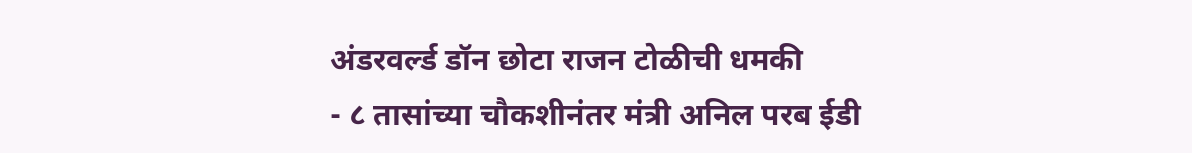अंडरवर्ल्ड डॉन छोटा राजन टोळीची धमकी
- ८ तासांच्या चौकशीनंतर मंत्री अनिल परब ईडी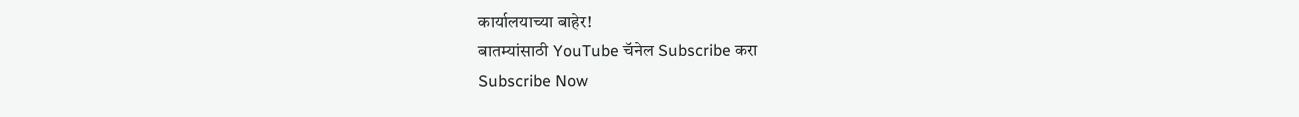कार्यालयाच्या बाहेर!
बातम्यांसाठी YouTube चॅनेल Subscribe करा
Subscribe Now